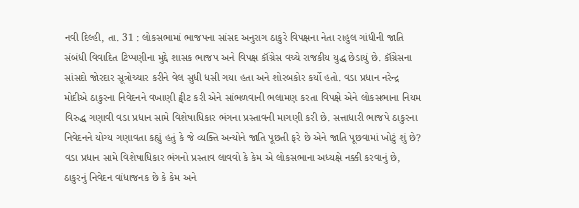નવી દિલ્હી, તા. 31 : લોકસભામાં ભાજપના સાંસદ અનુરાગ ઠાકુરે વિપક્ષના નેતા રાહુલ ગાંધીની જાતિ સંબંધી વિવાદિત ટિપ્પણીના મુદ્દે શાસક ભાજપ અને વિપક્ષ કૉંગ્રેસ વચ્ચે રાજકીય યુદ્ધ છેડાયું છે. કૉંગ્રેસના સાંસદો જોરદાર સૂત્રોચ્ચાર કરીને વેલ સુધી ધસી ગયા હતા અને શોરબકોર કર્યો હતો. વડા પ્રધાન નરેન્દ્ર મોદીએ ઠાકુરના નિવેદનને વખાણી ટ્વીટ કરી એને સાંભળવાની ભલામણ કરતા વિપક્ષે એને લોકસભાના નિયમ વિરુદ્ધ ગણાવી વડા પ્રધાન સામે વિશેષાધિકાર ભંગના પ્રસ્તાવની માગણી કરી છે. સત્તાધારી ભાજપે ઠાકુરના નિવેદનને યોગ્ય ગણાવતા કહ્યું હતું કે જે વ્યક્તિ અન્યોને જાતિ પૂછતી ફરે છે એને જાતિ પૂછવામાં ખોટું શું છે? વડા પ્રધાન સામે વિશેષાધિકાર ભંગનો પ્રસ્તાવ લાવવો કે કેમ એ લોકસભાના અધ્યક્ષે નક્કી કરવાનું છે, ઠાકુરનું નિવેદન વાંધાજનક છે કે કેમ અને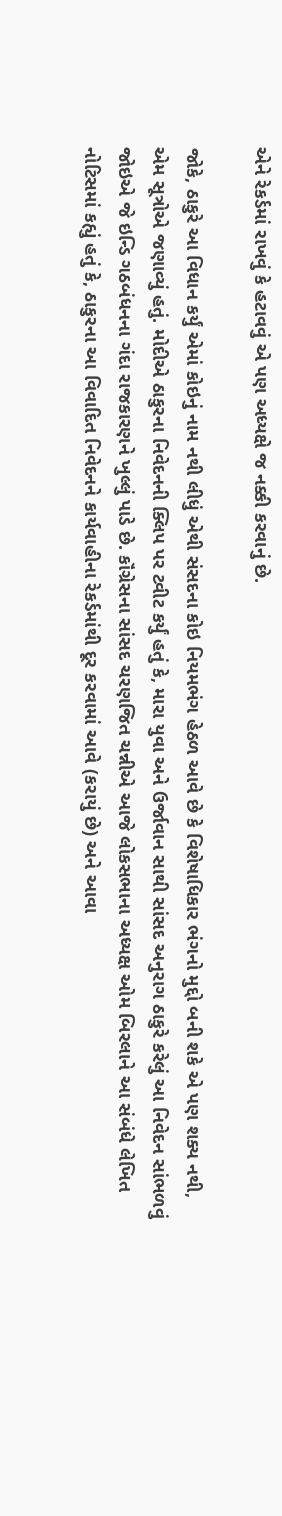એને રેકર્ડમાં રાખવું કે હટાવવું એ પણ અધ્યક્ષે જ નક્કી કરવાનું છે.

જોકે, ઠાકુરે આ વિધાન કર્યું એમાં કોઇનું નામ નથી લીધું એથી સંસદના કોઇ નિયમભંગ હેઠળ આવે છે કે વિશેષાધિકાર ભંગનો મુદ્દો બની શકે એ પણ શક્ય નથી, એમ સૂત્રોએ જણાવ્યું હતું. મોદીએ ઠાકુરના નિવેદનની ક્લિપ પર ટ્વીટ કર્યું હતું કે, મારા યુવા અને ઉર્જાવાન સાથી સાંસદ અનુરાગ ઠાકુરે કરેલું આ નિવેદન સાંભળવું જોઇએ જે ઇન્ડિ ગઠબંધનના ગંદા રાજકારણને ખુલ્લું પાડે છે. કૉંગ્રેસના સાંસદ ચરણજિત ચન્નીએ આજે લોકસભાના અધ્યક્ષ ઓમ બિરલાને આ સંબંધે લેખિત નોટિસમાં કહ્યું હતું કે, ઠાકુરના આ વિવાદિત નિવેદનને કાર્યવાહીના રેકર્ડમાંથી દૂર કરવામાં આવે (કરાયું છે) અને આવા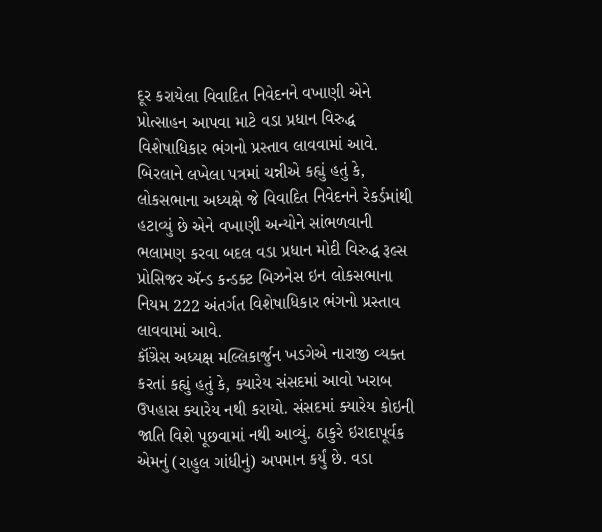દૂર કરાયેલા વિવાદિત નિવેદનને વખાણી એને પ્રોત્સાહન આપવા માટે વડા પ્રધાન વિરુદ્ધ વિશેષાધિકાર ભંગનો પ્રસ્તાવ લાવવામાં આવે. બિરલાને લખેલા પત્રમાં ચન્નીએ કહ્યું હતું કે, લોકસભાના અધ્યક્ષે જે વિવાદિત નિવેદનને રેકર્ડમાંથી હટાવ્યું છે એને વખાણી અન્યોને સાંભળવાની ભલામણ કરવા બદલ વડા પ્રધાન મોદી વિરુદ્ધ રૂલ્સ પ્રોસિજર ઍન્ડ કન્ડક્ટ બિઝનેસ ઇન લોકસભાના નિયમ 222 અંતર્ગત વિશેષાધિકાર ભંગનો પ્રસ્તાવ લાવવામાં આવે.
કૉંગ્રેસ અધ્યક્ષ મલ્લિકાર્જુન ખડગેએ નારાજી વ્યક્ત કરતાં કહ્યું હતું કે, ક્યારેય સંસદમાં આવો ખરાબ ઉપહાસ ક્યારેય નથી કરાયો. સંસદમાં ક્યારેય કોઇની જાતિ વિશે પૂછવામાં નથી આવ્યું. ઠાકુરે ઇરાદાપૂર્વક એમનું (રાહુલ ગાંધીનું) અપમાન કર્યું છે. વડા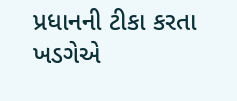પ્રધાનની ટીકા કરતા ખડગેએ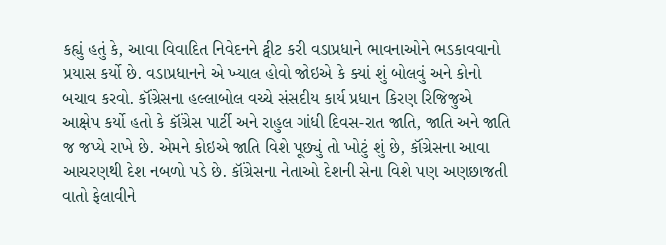કહ્યું હતું કે, આવા વિવાદિત નિવેદનને ટ્વીટ કરી વડાપ્રધાને ભાવનાઓને ભડકાવવાનો પ્રયાસ કર્યો છે. વડાપ્રધાનને એ ખ્યાલ હોવો જોઇએ કે ક્યાં શું બોલવું અને કોનો બચાવ કરવો. કૉંગ્રેસના હલ્લાબોલ વચ્ચે સંસદીય કાર્ય પ્રધાન કિરણ રિજિજુએ આક્ષેપ કર્યો હતો કે કૉંગ્રેસ પાર્ટી અને રાહુલ ગાંધી દિવસ-રાત જાતિ, જાતિ અને જાતિ જ જપ્યે રાખે છે. એમને કોઇએ જાતિ વિશે પૂછ્યું તો ખોટું શું છે, કૉંગ્રેસના આવા આચરણથી દેશ નબળો પડે છે. કૉંગ્રેસના નેતાઓ દેશની સેના વિશે પણ અણછાજતી વાતો ફેલાવીને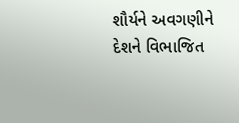શૌર્યને અવગણીને દેશને વિભાજિત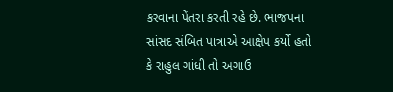કરવાના પેંતરા કરતી રહે છે. ભાજપના સાંસદ સંબિત પાત્રાએ આક્ષેપ કર્યો હતો કે રાહુલ ગાંધી તો અગાઉ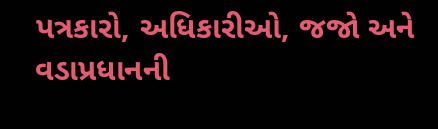પત્રકારો, અધિકારીઓ, જજો અને વડાપ્રધાનની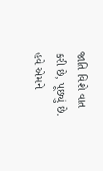જાતિ વિશે વાત કરી છે, પૂછ્યું છે. હવે એમને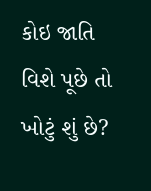કોઇ જાતિ વિશે પૂછે તો ખોટું શું છે?